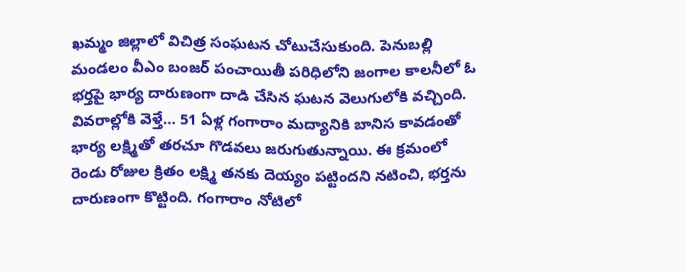ఖమ్మం జిల్లాలో విచిత్ర సంఘటన చోటుచేసుకుంది. పెనుబల్లి మండలం వీఎం బంజర్ పంచాయితీ పరిధిలోని జంగాల కాలనీలో ఓ భర్తపై భార్య దారుణంగా దాడి చేసిన ఘటన వెలుగులోకి వచ్చింది.
వివరాల్లోకి వెళ్తే… 51 ఏళ్ల గంగారాం మద్యానికి బానిస కావడంతో భార్య లక్ష్మితో తరచూ గొడవలు జరుగుతున్నాయి. ఈ క్రమంలో రెండు రోజుల క్రితం లక్ష్మి తనకు దెయ్యం పట్టిందని నటించి, భర్తను దారుణంగా కొట్టింది. గంగారాం నోటిలో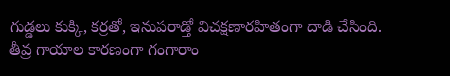గుడ్డలు కుక్కి, కర్రతో, ఇనుపరాడ్తో విచక్షణారహితంగా దాడి చేసింది.
తీవ్ర గాయాల కారణంగా గంగారాం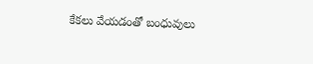కేకలు వేయడంతో బంధువులు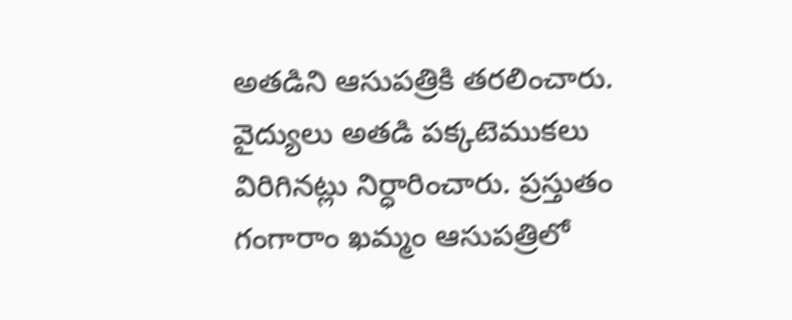అతడిని ఆసుపత్రికి తరలించారు. వైద్యులు అతడి పక్కటెముకలు విరిగినట్లు నిర్ధారించారు. ప్రస్తుతం గంగారాం ఖమ్మం ఆసుపత్రిలో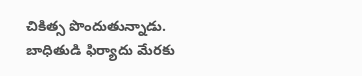చికిత్స పొందుతున్నాడు.
బాధితుడి ఫిర్యాదు మేరకు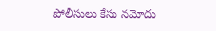పోలీసులు కేసు నమోదు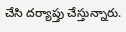చేసి దర్యాప్తు చేస్తున్నారు.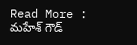Read More : మహేశ్ గౌడ్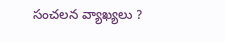సంచలన వ్యాఖ్యలు ?